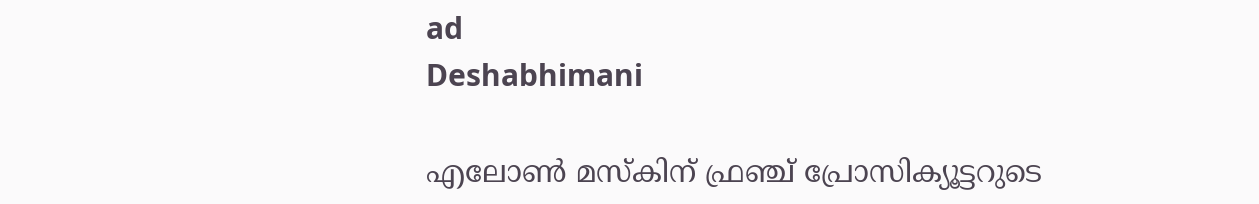ad
Deshabhimani

എലോൺ മസ്കിന് ഫ്രഞ്ച് പ്രോസിക്യൂട്ടറുടെ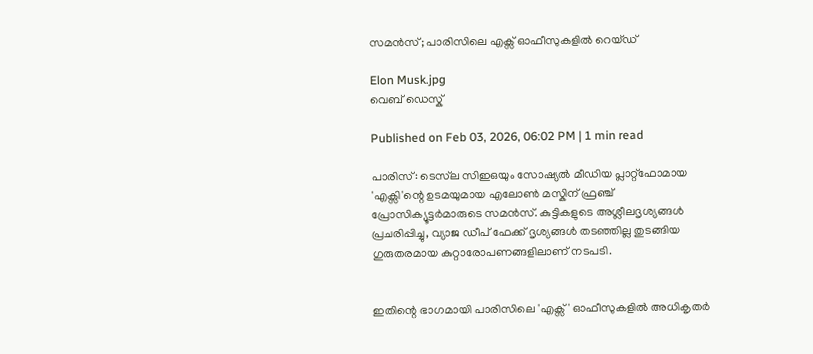സമൻസ്; പാരിസിലെ എക്സ് ഓഫീസുകളിൽ റെയ്ഡ്

Elon Musk.jpg
വെബ് ഡെസ്ക്

Published on Feb 03, 2026, 06:02 PM | 1 min read

പാരിസ്: ടെസ്‌ല സിഇഒയും സോഷ്യൽ മീഡിയ പ്ലാറ്റ്‌ഫോമായ 'എക്സി'ന്റെ ഉടമയുമായ എലോൺ മസ്കിന് ഫ്രഞ്ച് പ്രോസിക്യൂട്ടർമാരുടെ സമൻസ്. കുട്ടികളുടെ അശ്ലീലദൃശ്യങ്ങൾ പ്രചരിപ്പിച്ചു, വ്യാജ ഡീപ് ഫേക്ക് ദൃശ്യങ്ങൾ തടഞ്ഞില്ല തുടങ്ങിയ ഗുരുതരമായ കുറ്റാരോപണങ്ങളിലാണ് നടപടി.


ഇതിന്റെ ഭാഗമായി പാരിസിലെ 'എക്സ്' ഓഫീസുകളിൽ അധികൃതർ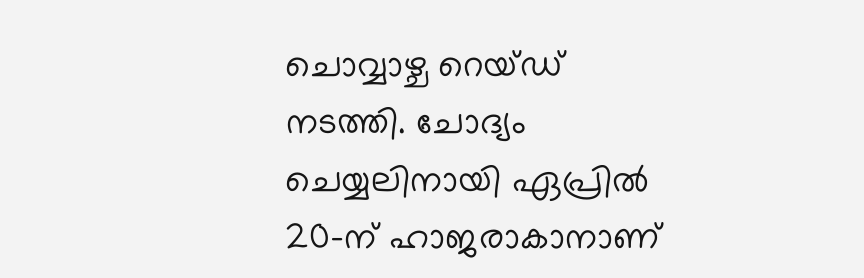ചൊവ്വാഴ്ച റെയ്ഡ് നടത്തി. ചോദ്യം ചെയ്യലിനായി ഏപ്രിൽ 20-ന് ഹാജരാകാനാണ്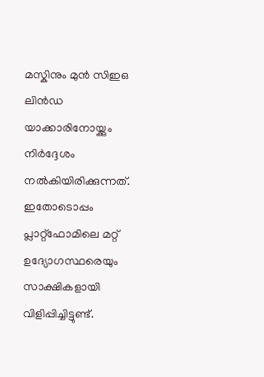മസ്കിനും മുൻ സിഇഒ ലിൻഡ യാക്കാരിനോയ്ക്കും നിർദ്ദേശം നൽകിയിരിക്കുന്നത്. ഇതോടൊപ്പം പ്ലാറ്റ്‌ഫോമിലെ മറ്റ് ഉദ്യോഗസ്ഥരെയും സാക്ഷികളായി വിളിപ്പിച്ചിട്ടുണ്ട്.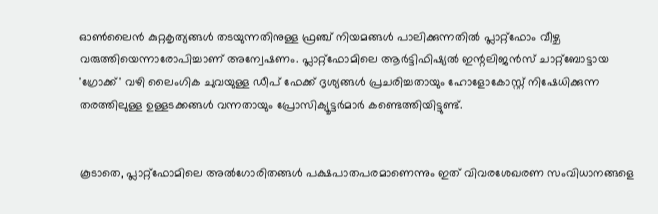ഓൺലൈൻ കുറ്റകൃത്യങ്ങൾ തടയുന്നതിനുള്ള ഫ്രഞ്ച് നിയമങ്ങൾ പാലിക്കുന്നതിൽ പ്ലാറ്റ്‌ഫോം വീഴ്ച വരുത്തിയെന്നാരോപിച്ചാണ് അന്വേഷണം. പ്ലാറ്റ്‌ഫോമിലെ ആർട്ടിഫിഷ്യൽ ഇന്റലിജൻസ് ചാറ്റ്‌ബോട്ടായ 'ഗ്രോക്ക്' വഴി ലൈംഗിക ചുവയുള്ള ഡീപ് ഫേക്ക് ദൃശ്യങ്ങൾ പ്രചരിച്ചതായും ഹോളോകോസ്റ്റ് നിഷേധിക്കുന്ന തരത്തിലുള്ള ഉള്ളടക്കങ്ങൾ വന്നതായും പ്രോസിക്യൂട്ടർമാർ കണ്ടെത്തിയിട്ടുണ്ട്.


കൂടാതെ, പ്ലാറ്റ്‌ഫോമിലെ അൽഗോരിതങ്ങൾ പക്ഷപാതപരമാണെന്നും ഇത് വിവരശേഖരണ സംവിധാനങ്ങളെ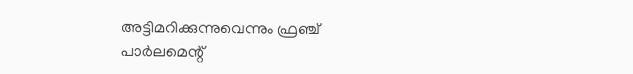അട്ടിമറിക്കുന്നുവെന്നും ഫ്രഞ്ച് പാർലമെന്റ്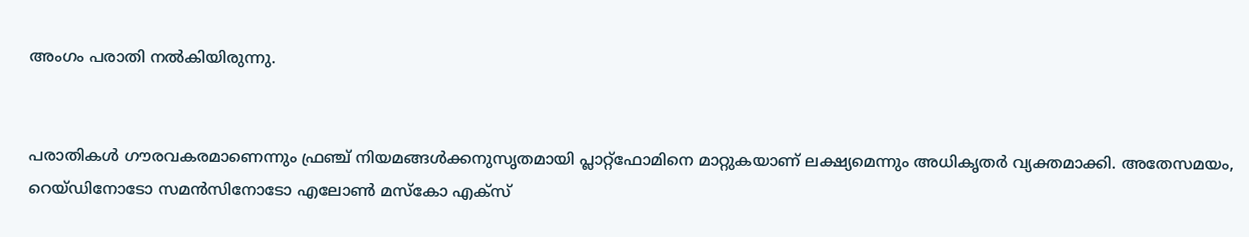അംഗം പരാതി നൽകിയിരുന്നു.


പരാതികൾ ഗൗരവകരമാണെന്നും ഫ്രഞ്ച് നിയമങ്ങൾക്കനുസൃതമായി പ്ലാറ്റ്‌ഫോമിനെ മാറ്റുകയാണ് ലക്ഷ്യമെന്നും അധികൃതർ വ്യക്തമാക്കി. അതേസമയം, റെയ്ഡിനോടോ സമൻസിനോടോ എലോൺ മസ്കോ എക്സ്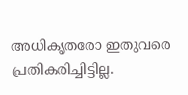അധികൃതരോ ഇതുവരെ പ്രതികരിച്ചിട്ടില്ല.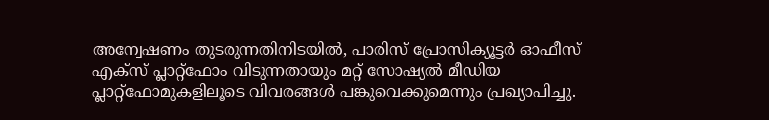അന്വേഷണം തുടരുന്നതിനിടയിൽ, പാരിസ് പ്രോസിക്യൂട്ടർ ഓഫീസ് എക്സ് പ്ലാറ്റ്‌ഫോം വിടുന്നതായും മറ്റ് സോഷ്യൽ മീഡിയ പ്ലാറ്റ്‌ഫോമുകളിലൂടെ വിവരങ്ങൾ പങ്കുവെക്കുമെന്നും പ്രഖ്യാപിച്ചു.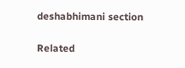deshabhimani section

Related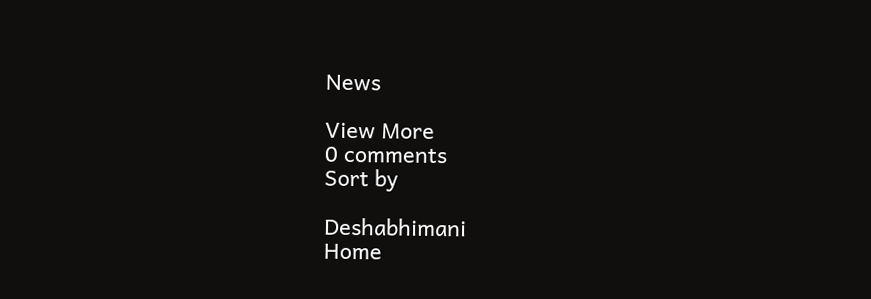News

View More
0 comments
Sort by

Deshabhimani
Home